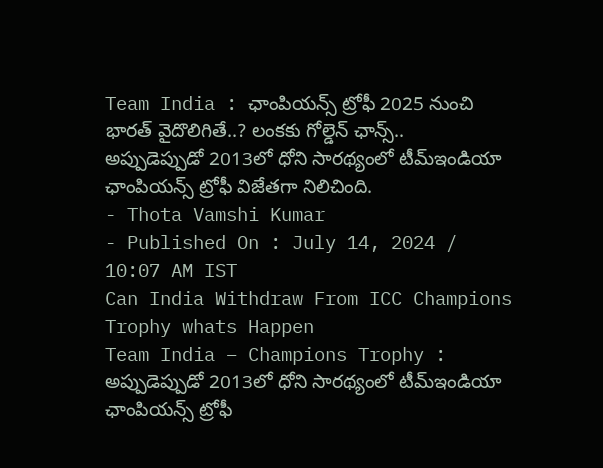Team India : ఛాంపియన్స్ ట్రోఫీ 2025 నుంచి భారత్ వైదొలిగితే..? లంకకు గోల్డెన్ ఛాన్స్..
అప్పుడెప్పుడో 2013లో ధోని సారథ్యంలో టీమ్ఇండియా ఛాంపియన్స్ ట్రోఫీ విజేతగా నిలిచింది.
- Thota Vamshi Kumar
- Published On : July 14, 2024 / 10:07 AM IST
Can India Withdraw From ICC Champions Trophy whats Happen
Team India – Champions Trophy : అప్పుడెప్పుడో 2013లో ధోని సారథ్యంలో టీమ్ఇండియా ఛాంపియన్స్ ట్రోఫీ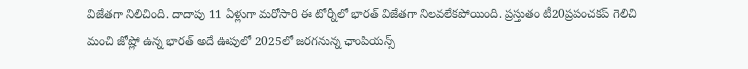విజేతగా నిలిచింది. దాదాపు 11 ఏళ్లుగా మరోసారి ఈ టోర్నీలో భారత్ విజేతగా నిలవలేకపోయింది. ప్రస్తుతం టీ20ప్రపంచకప్ గెలిచి మంచి జోష్లో ఉన్న భారత్ అదే ఊపులో 2025లో జరగనున్న ఛాంపియన్స్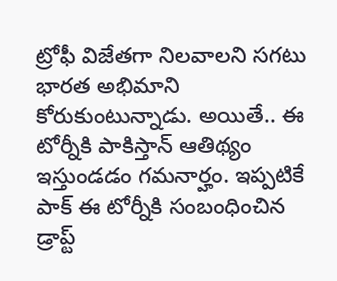ట్రోఫీ విజేతగా నిలవాలని సగటు భారత అభిమాని కోరుకుంటున్నాడు. అయితే.. ఈ టోర్నీకి పాకిస్తాన్ ఆతిథ్యం ఇస్తుండడం గమనార్హం. ఇప్పటికే పాక్ ఈ టోర్నీకి సంబంధించిన డ్రాప్ట్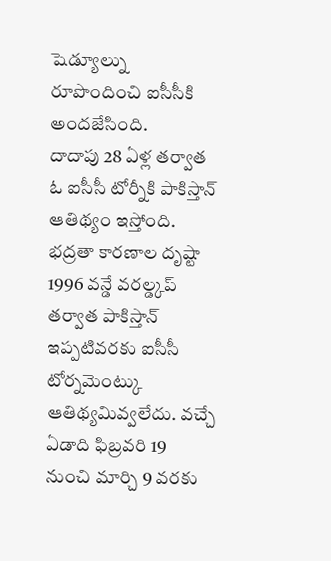షెడ్యూల్ను రూపొందించి ఐసీసీకి అందజేసింది.
దాదాపు 28 ఏళ్ల తర్వాత ఓ ఐసీసీ టోర్నీకి పాకిస్తాన్ ఆతిథ్యం ఇస్తోంది. భద్రతా కారణాల దృష్టా 1996 వన్డే వరల్డ్కప్ తర్వాత పాకిస్తాన్ ఇప్పటివరకు ఐసీసీ టోర్నమెంట్కు ఆతిథ్యమివ్వలేదు. వచ్చే ఏడాది ఫిబ్రవరి 19 నుంచి మార్చి 9 వరకు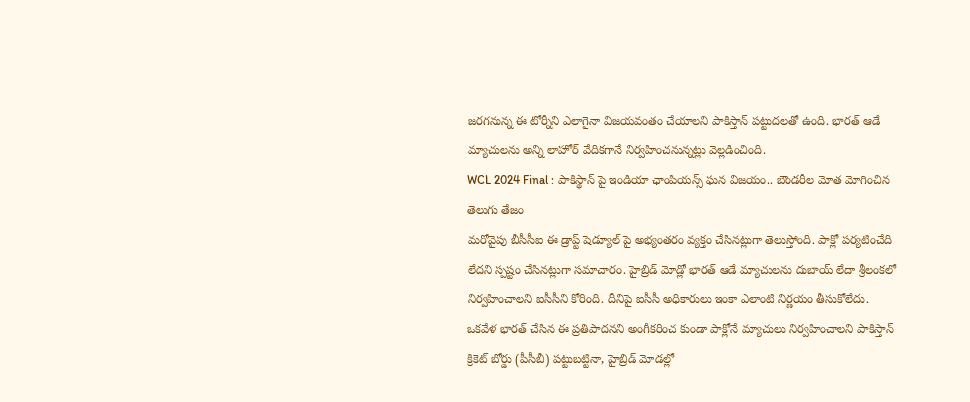జరగనున్న ఈ టోర్నీని ఎలాగైనా విజయవంతం చేయాలని పాకిస్తాన్ పట్టుదలతో ఉంది. భారత్ ఆడే మ్యాచులను అన్ని లాహోర్ వేదికగానే నిర్వహించనున్నట్లు వెల్లడించింది.
WCL 2024 Final : పాకిస్థాన్ పై ఇండియా ఛాంపియన్స్ ఘన విజయం.. బౌండరీల మోత మోగించిన తెలుగు తేజం
మరోవైపు బీసీసీఐ ఈ డ్రాప్ట్ షెడ్యూల్ పై అభ్యంతరం వ్యక్తం చేసినట్లుగా తెలుస్తోంది. పాక్లో పర్యటించేది లేదని స్పష్టం చేసినట్లుగా సమాచారం. హైబ్రిడ్ మోడ్లో భారత్ ఆడే మ్యాచులను దుబాయ్ లేదా శ్రీలంకలో నిర్వహించాలని ఐసీసీని కోరింది. దీనిపై ఐసీసీ అధికారులు ఇంకా ఎలాంటి నిర్ణయం తీసుకోలేదు.
ఒకవేళ భారత్ చేసిన ఈ ప్రతిపాదనని అంగీకరించ కుండా పాక్లోనే మ్యాచులు నిర్వహించాలని పాకిస్తాన్ క్రికెట్ బోర్డు (పీసీబీ) పట్టుబట్టినా, హైబ్రిడ్ మోడల్లో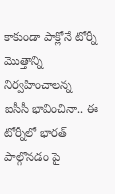కాకుండా పాక్లోనే టోర్నీ మొత్తాన్ని నిర్వహించాలన్న ఐసీసీ భావించినా.. ఈ టోర్నీలో భారత్ పాల్గొనడం పై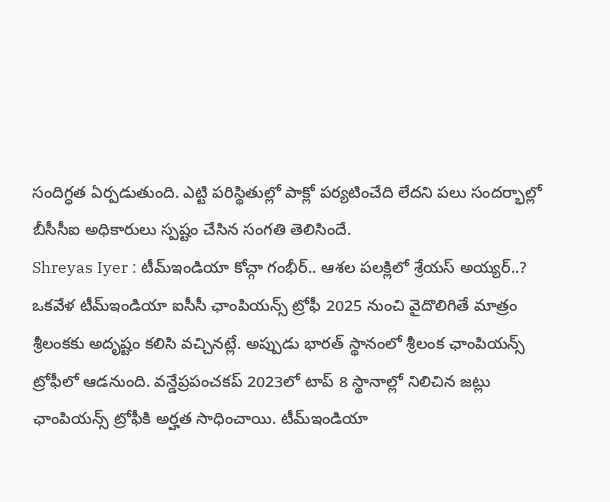సందిగ్ధత ఏర్పడుతుంది. ఎట్టి పరిస్థితుల్లో పాక్లో పర్యటించేది లేదని పలు సందర్భాల్లో బీసీసీఐ అధికారులు స్పష్టం చేసిన సంగతి తెలిసిందే.
Shreyas Iyer : టీమ్ఇండియా కోచ్గా గంభీర్.. ఆశల పలక్లిలో శ్రేయస్ అయ్యర్..?
ఒకవేళ టీమ్ఇండియా ఐసీసీ ఛాంపియన్స్ ట్రోఫీ 2025 నుంచి వైదొలిగితే మాత్రం శ్రీలంకకు అదృష్టం కలిసి వచ్చినట్లే. అప్పుడు భారత్ స్థానంలో శ్రీలంక ఛాంపియన్స్ ట్రోఫీలో ఆడనుంది. వన్డేప్రపంచకప్ 2023లో టాప్ 8 స్థానాల్లో నిలిచిన జట్లు ఛాంపియన్స్ ట్రోఫీకి అర్హత సాధించాయి. టీమ్ఇండియా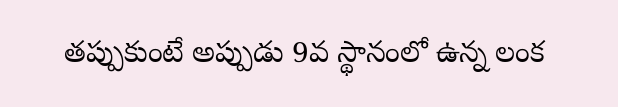తప్పుకుంటే అప్పుడు 9వ స్థానంలో ఉన్న లంక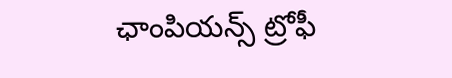ఛాంపియన్స్ ట్రోఫీ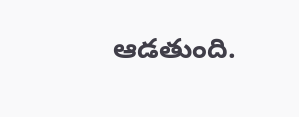ఆడతుంది.